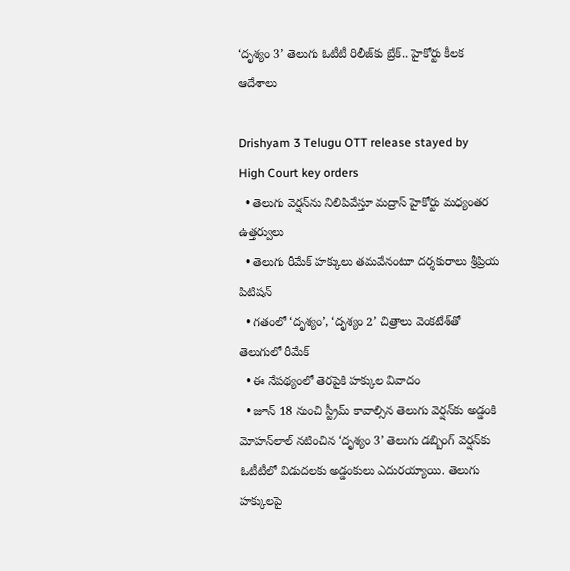‘దృశ్యం 3’ తెలుగు ఓటీటీ రిలీజ్‌కు బ్రేక్‌.. హైకోర్టు కీలక ఆదేశాలు

Drishyam 3 Telugu OTT release stayed by High Court key orders
  • తెలుగు వెర్షన్‌ను నిలిపివేస్తూ మద్రాస్‌ హైకోర్టు మధ్యంతర ఉత్తర్వులు
  • తెలుగు రీమేక్‌ హక్కులు తమవేనంటూ దర్శకురాలు శ్రీప్రియ పిటిషన్‌
  • గతంలో ‘దృశ్యం’, ‘దృశ్యం 2’ చిత్రాలు వెంకటేశ్‌తో తెలుగులో రీమేక్‌
  • ఈ నేపథ్యంలో తెరపైకి హక్కుల వివాదం
  • జూన్‌ 18 నుంచి స్ట్రీమ్‌ కావాల్సిన తెలుగు వెర్షన్‌కు అడ్డంకి
మోహన్‌లాల్‌ నటించిన ‘దృశ్యం 3’ తెలుగు డబ్బింగ్ వెర్షన్‌కు ఓటీటీలో విడుదలకు అడ్డంకులు ఎదురయ్యాయి. తెలుగు హక్కులపై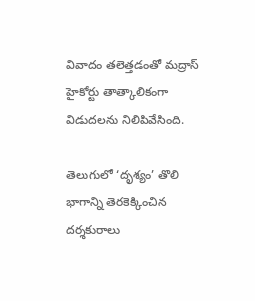వివాదం తలెత్తడంతో మద్రాస్ హైకోర్టు తాత్కాలికంగా విడుదలను నిలిపివేసింది.

తెలుగులో ‘దృశ్యం’ తొలి భాగాన్ని తెరకెక్కించిన దర్శకురాలు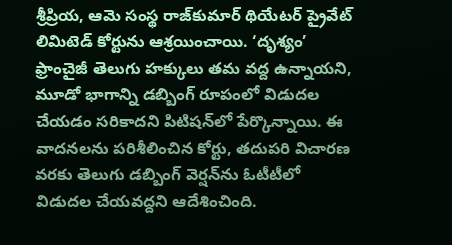శ్రీప్రియ, ఆమె సంస్థ రాజ్‌కుమార్ థియేటర్ ప్రైవేట్ లిమిటెడ్ కోర్టును ఆశ్రయించాయి. ‘దృశ్యం’ ఫ్రాంచైజీ తెలుగు హక్కులు తమ వద్ద ఉన్నాయని, మూడో భాగాన్ని డబ్బింగ్ రూపంలో విడుదల చేయడం సరికాదని పిటిషన్‌లో పేర్కొన్నాయి. ఈ వాదనలను పరిశీలించిన కోర్టు, తదుపరి విచారణ వరకు తెలుగు డబ్బింగ్ వెర్షన్‌ను ఓటీటీలో విడుదల చేయవద్దని ఆదేశించింది.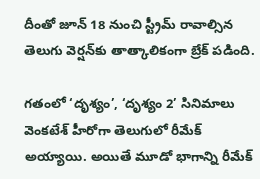దీంతో జూన్ 18 నుంచి స్ట్రీమ్‌ రావాల్సిన తెలుగు వెర్షన్‌కు తాత్కాలికంగా బ్రేక్ పడింది.

గతంలో ‘దృశ్యం’, ‘దృశ్యం 2’ సినిమాలు వెంకటేశ్ హీరోగా తెలుగులో రీమేక్ అయ్యాయి. అయితే మూడో భాగాన్ని రీమేక్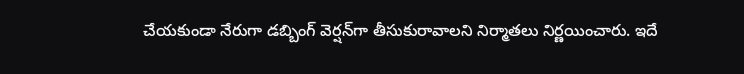చేయకుండా నేరుగా డబ్బింగ్ వెర్షన్‌గా తీసుకురావాలని నిర్మాతలు నిర్ణయించారు. ఇదే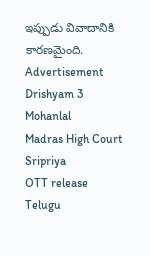ఇప్పుడు వివాదానికి కారణమైంది.
Advertisement
Drishyam 3
Mohanlal
Madras High Court
Sripriya
OTT release
Telugu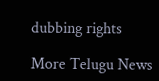dubbing rights

More Telugu News